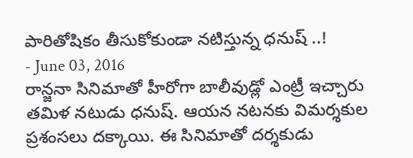పారితోషికం తీసుకోకుండా నటిస్తున్న ధనుష్ ..!
- June 03, 2016
రాన్జనా సినిమాతో హీరోగా బాలీవుడ్లో ఎంట్రీ ఇచ్చారు తమిళ నటుడు ధనుష్. ఆయన నటనకు విమర్శకుల ప్రశంసలు దక్కాయి. ఈ సినిమాతో దర్శకుడు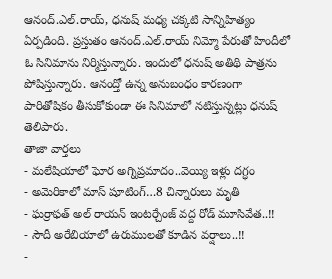ఆనంద్.ఎల్.రాయ్, ధనుష్ మధ్య చక్కటి సాన్నిహిత్యం ఏర్పడింది. ప్రస్తుతం ఆనంద్.ఎల్.రాయ్ నిమ్మో పేరుతో హిందీలో ఓ సినిమాను నిర్మిస్తున్నారు. ఇందులో ధనుష్ అతిథి పాత్రను పోషిస్తున్నారు. ఆనంద్తో ఉన్న అనుబంధం కారణంగా పారితోషికం తీసుకోకుండా ఈ సినిమాలో నటిస్తున్నట్లు ధనుష్ తెలిపారు.
తాజా వార్తలు
- మలేషియాలో ఘోర అగ్నిప్రమాదం..వెయ్యి ఇళ్లు దగ్ధం
- అమెరికాలో మాస్ షూటింగ్…8 చిన్నారులు మృతి
- ఘర్రాఫత్ అల్ రాయన్ ఇంటర్చేంజ్ వద్ద రోడ్ మూసివేత..!!
- సౌదీ అరేబియాలో ఉరుములతో కూడిన వర్షాలు..!!
-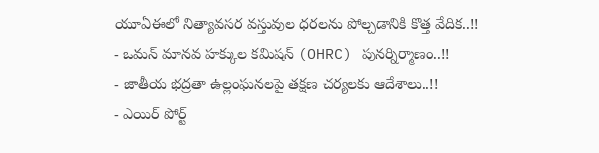యూఏఈలో నిత్యావసర వస్తువుల ధరలను పోల్చడానికి కొత్త వేదిక..!!
- ఒమన్ మానవ హక్కుల కమిషన్ (OHRC) పునర్నిర్మాణం..!!
- జాతీయ భద్రతా ఉల్లంఘనలపై తక్షణ చర్యలకు ఆదేశాలు..!!
- ఎయిర్ పోర్ట్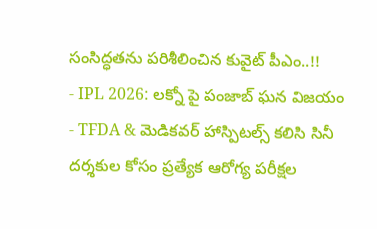సంసిద్ధతను పరిశీలించిన కువైట్ పీఎం..!!
- IPL 2026: లక్నో పై పంజాబ్ ఘన విజయం
- TFDA & మెడికవర్ హాస్పిటల్స్ కలిసి సినీ దర్శకుల కోసం ప్రత్యేక ఆరోగ్య పరీక్షల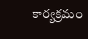కార్యక్రమం